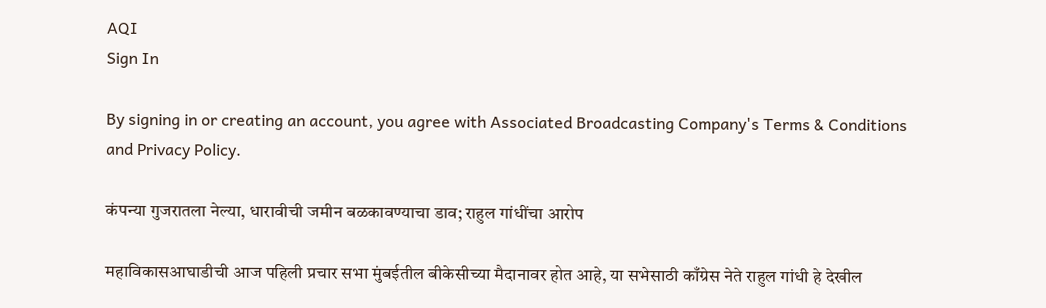AQI
Sign In

By signing in or creating an account, you agree with Associated Broadcasting Company's Terms & Conditions and Privacy Policy.

कंपन्या गुजरातला नेल्या, धारावीची जमीन बळकावण्याचा डाव; राहुल गांधींचा आरोप

महाविकासआघाडीची आज पहिली प्रचार सभा मुंबईतील बीकेसीच्या मैदानावर होत आहे, या सभेसाठी काँग्रेस नेते राहुल गांधी हे देखील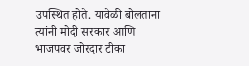उपस्थित होते. यावेळी बोलताना त्यांनी मोदी सरकार आणि भाजपवर जोरदार टीका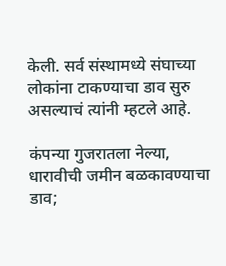केली. सर्व संस्थामध्ये संघाच्या लोकांना टाकण्याचा डाव सुरु असल्याचं त्यांनी म्हटले आहे.

कंपन्या गुजरातला नेल्या, धारावीची जमीन बळकावण्याचा डाव;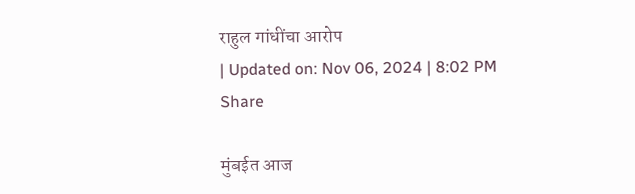राहुल गांधींचा आरोप
| Updated on: Nov 06, 2024 | 8:02 PM
Share

मुंबईत आज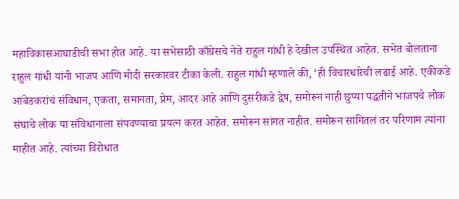महाविकासआघाडीची सभा होत आहे. या सभेसाठी काँग्रेसचे नेते राहुल गांधी हे देखील उपस्थित आहेत. सभेत बोलताना राहुल गांधी यांनी भाजप आणि मोदी सरकारवर टीका केली. राहुल गांधी म्हणाले की, ‘ही विचारधारेची लढाई आहे. एकीकडे आंबेडकरांचं संविधान, एकता, समानता, प्रेम, आदर आहे आणि दुसरीकडे द्वेष, समोरून नाही छुप्या पद्धतीने भाजपचे लोक संघाचे लोक या संविधानाला संपवण्याचा प्रयत्न करत आहेत. समोरून सांगत नाहीत. समोरून सांगितलं तर परिणाम त्यांना माहीत आहे. त्यांच्या विरोधात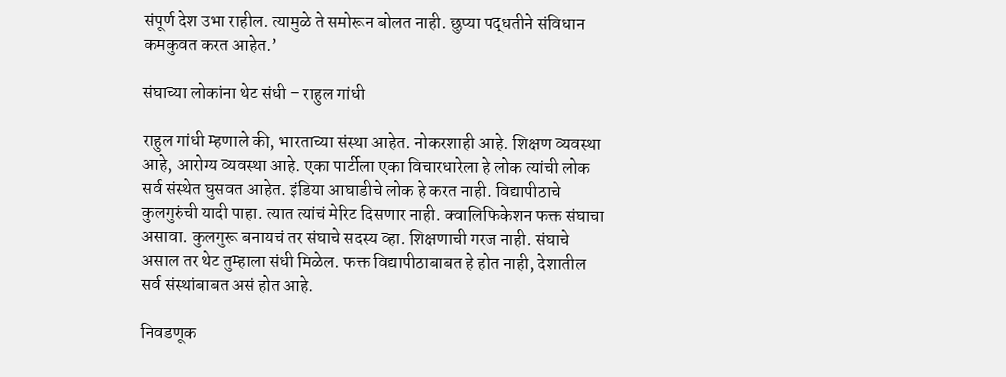संपूर्ण देश उभा राहील. त्यामुळे ते समोरून बोलत नाही. छुप्या पद्धतीने संविधान कमकुवत करत आहेत.’

संघाच्या लोकांना थेट संधी – राहुल गांधी

राहुल गांधी म्हणाले की, भारताच्या संस्था आहेत. नोकरशाही आहे. शिक्षण व्यवस्था आहे, आरोग्य व्यवस्था आहे. एका पार्टीला एका विचारधारेला हे लोक त्यांची लोक सर्व संस्थेत घुसवत आहेत. इंडिया आघाडीचे लोक हे करत नाही. विद्यापीठाचे कुलगुरुंची यादी पाहा. त्यात त्यांचं मेरिट दिसणार नाही. क्वालिफिकेशन फक्त संघाचा असावा. कुलगुरू बनायचं तर संघाचे सदस्य व्हा. शिक्षणाची गरज नाही. संघाचे असाल तर थेट तुम्हाला संधी मिळेल. फक्त विद्यापीठाबाबत हे होत नाही, देशातील सर्व संस्थांबाबत असं होत आहे.

निवडणूक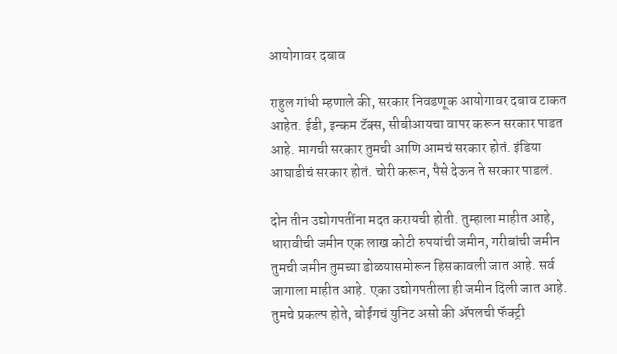आयोगावर दबाव

राहुल गांधी म्हणाले की, सरकार निवडणूक आयोगावर दबाव टाकत आहेत. ईडी, इन्कम टॅक्स, सीबीआयचा वापर करून सरकार पाडत आहे. मागची सरकार तुमची आणि आमचं सरकार होतं. इंडिया आघाडीचं सरकार होतं. चोरी करून, पैसे देऊन ते सरकार पाडलं.

दोन तीन उद्योगपतींना मदत करायची होती. तुम्हाला माहीत आहे, धारावीची जमीन एक लाख कोटी रुपयांची जमीन, गरीबांची जमीन तुमची जमीन तुमच्या डोळयासमोरून हिसकावली जात आहे. सर्व जागाला माहीत आहे. एका उद्योगपतीला ही जमीन दिली जात आहे. तुमचे प्रकल्प होते, बोईंगचं युनिट असो की ॲपलची फॅक्ट्री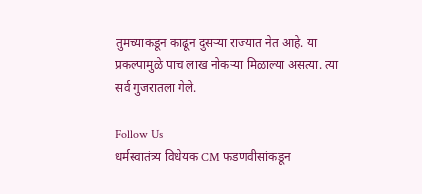तुमच्याकडून काढून दुसऱ्या राज्यात नेत आहे. या प्रकल्पामुळे पाच लाख नोकऱ्या मिळाल्या असत्या. त्या सर्व गुजरातला गेले.

Follow Us
धर्मस्वातंत्र्य विधेयक CM फडणवीसांकडून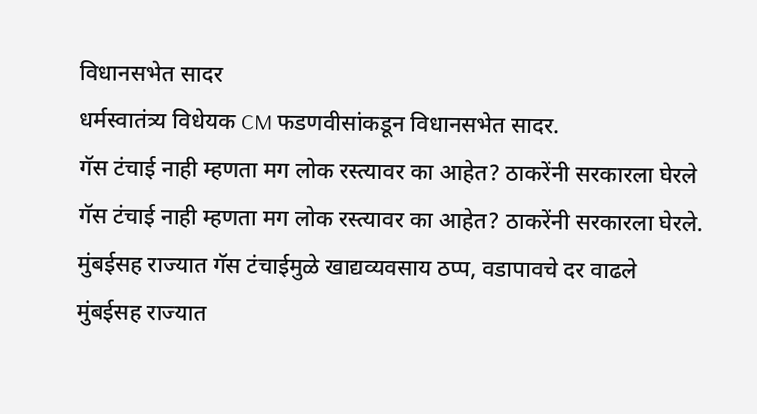विधानसभेत सादर
धर्मस्वातंत्र्य विधेयक CM फडणवीसांकडून विधानसभेत सादर.
गॅस टंचाई नाही म्हणता मग लोक रस्त्यावर का आहेत? ठाकरेंनी सरकारला घेरले
गॅस टंचाई नाही म्हणता मग लोक रस्त्यावर का आहेत? ठाकरेंनी सरकारला घेरले.
मुंबईसह राज्यात गॅस टंचाईमुळे खाद्यव्यवसाय ठप्प, वडापावचे दर वाढले
मुंबईसह राज्यात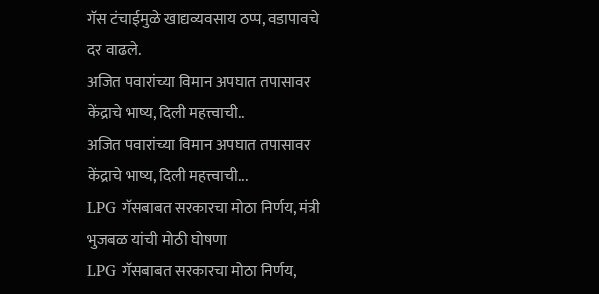गॅस टंचाईमुळे खाद्यव्यवसाय ठप्प, वडापावचे दर वाढले.
अजित पवारांच्या विमान अपघात तपासावर केंद्राचे भाष्य, दिली महत्त्वाची..
अजित पवारांच्या विमान अपघात तपासावर केंद्राचे भाष्य, दिली महत्त्वाची...
LPG गॅसबाबत सरकारचा मोठा निर्णय, मंत्री भुजबळ यांची मोठी घोषणा
LPG गॅसबाबत सरकारचा मोठा निर्णय,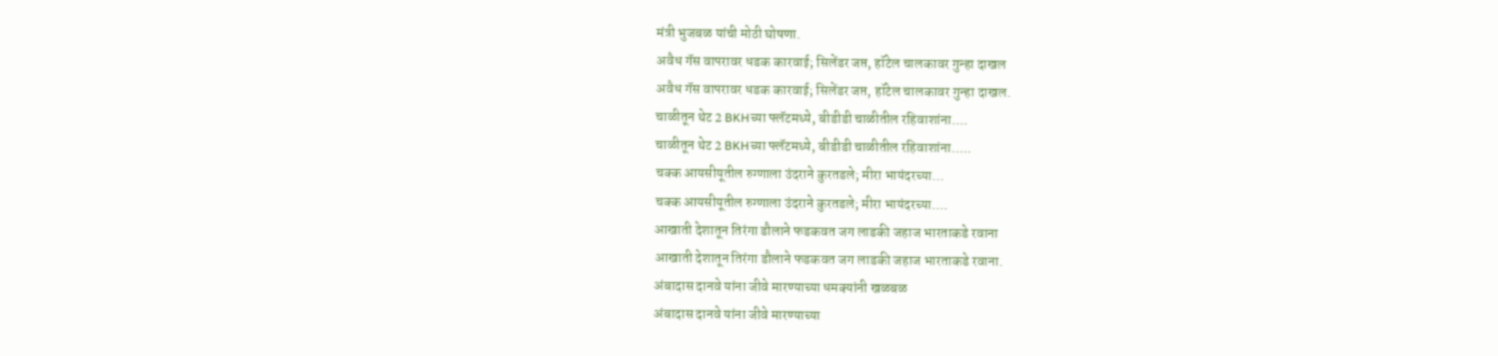मंत्री भुजबळ यांची मोठी घोषणा.
अवैध गॅस वापरावर धडक कारवाई; सिलेंडर जप्त, हॉटेल चालकावर गुन्हा दाखल
अवैध गॅस वापरावर धडक कारवाई; सिलेंडर जप्त, हॉटेल चालकावर गुन्हा दाखल.
चाळीतून थेट 2 BKHच्या फ्लॅटमध्ये, बीडीडी चाळीतील रहिवाशांना....
चाळीतून थेट 2 BKHच्या फ्लॅटमध्ये, बीडीडी चाळीतील रहिवाशांना.....
चक्क आयसीयूतील रुग्णाला उंदराने कुरतडले; मीरा भायंदरच्या...
चक्क आयसीयूतील रुग्णाला उंदराने कुरतडले; मीरा भायंदरच्या....
आखाती देशातून तिरंगा डौलाने फडकवत जग लाडकी जहाज भारताकडे रवाना
आखाती देशातून तिरंगा डौलाने फडकवत जग लाडकी जहाज भारताकडे रवाना.
अंबादास दानवे यांना जीवे मारण्याच्या धमक्यांनी खळबळ
अंबादास दानवे यांना जीवे मारण्याच्या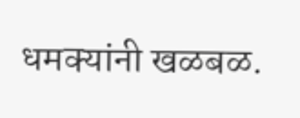धमक्यांनी खळबळ.